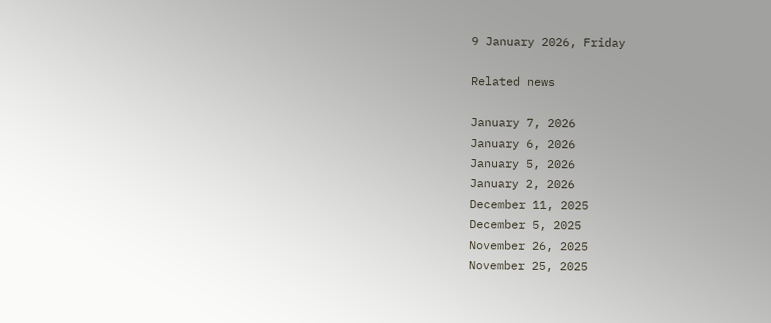9 January 2026, Friday

Related news

January 7, 2026
January 6, 2026
January 5, 2026
January 2, 2026
December 11, 2025
December 5, 2025
November 26, 2025
November 25, 2025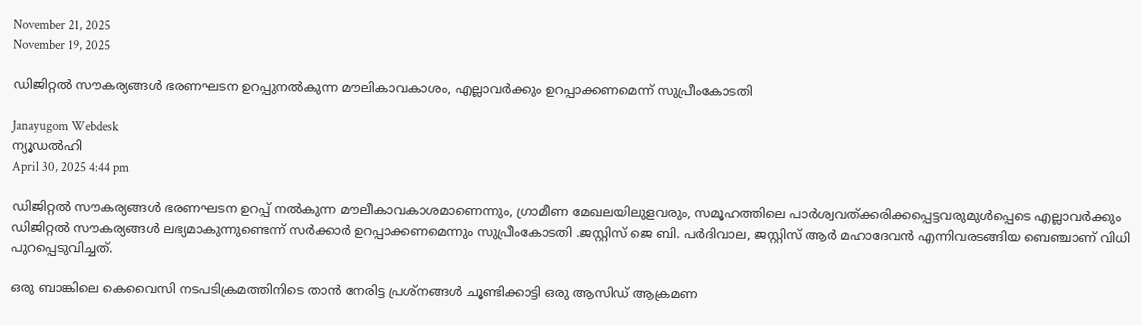November 21, 2025
November 19, 2025

ഡിജിറ്റല്‍ സൗകര്യങ്ങള്‍ ഭരണഘടന ഉറപ്പുനല്‍കുന്ന മൗലികാവകാശം, എല്ലാവര്‍ക്കും ഉറപ്പാക്കണമെന്ന് സുപ്രീംകോടതി

Janayugom Webdesk
ന്യൂഡല്‍ഹി
April 30, 2025 4:44 pm

ഡിജിറ്റല്‍ സൗകര്യങ്ങള്‍ ഭരണഘടന ഉറപ്പ് നല്‍കുന്ന മൗലീകാവകാശമാണെന്നും, ഗ്രാമീണ മേഖലയിലുളവരും, സമൂഹത്തിലെ പാര്‍ശ്വവത്ക്കരിക്കപ്പെട്ടവരുമുള്‍പ്പെടെ എല്ലാവര്‍ക്കും ഡിജിറ്റല്‍ സൗകര്യങ്ങള്‍ ലഭ്യമാകുന്നുണ്ടെന്ന് സര്‍ക്കാര്‍ ഉറപ്പാക്കണമെന്നും സുപ്രീംകോടതി .ജസ്റ്റിസ് ജെ ബി. പർദിവാല, ജസ്റ്റിസ് ആർ മഹാദേവൻ എന്നിവരടങ്ങിയ ബെഞ്ചാണ് വിധി പുറപ്പെടുവിച്ചത്.

ഒരു ബാങ്കിലെ കെവൈസി നടപടിക്രമത്തിനിടെ താൻ നേരിട്ട പ്രശ്‌നങ്ങൾ ചൂണ്ടിക്കാട്ടി ഒരു ആസിഡ് ആക്രമണ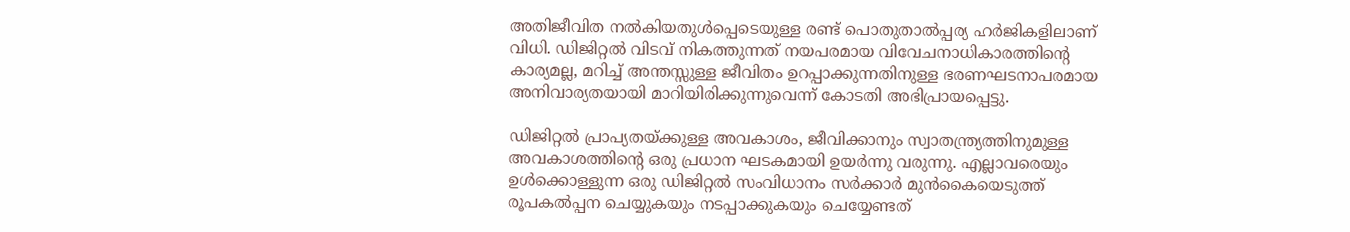അതിജീവിത നൽകിയതുൾപ്പെടെയുള്ള രണ്ട് പൊതുതാൽപ്പര്യ ഹർജികളിലാണ് വിധി. ഡിജിറ്റൽ വിടവ് നികത്തുന്നത് നയപരമായ വിവേചനാധികാരത്തിന്റെ കാര്യമല്ല, മറിച്ച് അന്തസ്സുള്ള ജീവിതം ഉറപ്പാക്കുന്നതിനുള്ള ഭരണഘടനാപരമായ അനിവാര്യതയായി മാറിയിരിക്കുന്നുവെന്ന് കോടതി അഭിപ്രായപ്പെട്ടു.

ഡിജിറ്റൽ പ്രാപ്യതയ്ക്കുള്ള അവകാശം, ജീവിക്കാനും സ്വാതന്ത്ര്യത്തിനുമുള്ള അവകാശത്തിന്റെ ഒരു പ്രധാന ഘടകമായി ഉയർന്നു വരുന്നു. എല്ലാവരെയും ഉൾക്കൊള്ളുന്ന ഒരു ഡിജിറ്റൽ സംവിധാനം സർക്കാർ മുൻകൈയെടുത്ത് രൂപകൽപ്പന ചെയ്യുകയും നടപ്പാക്കുകയും ചെയ്യേണ്ടത്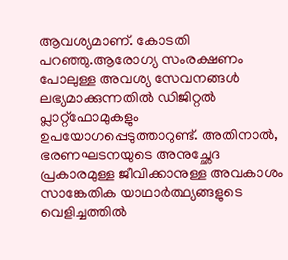ആവശ്യമാണ്. കോടതി പറഞ്ഞു.ആരോഗ്യ സംരക്ഷണം പോലുള്ള അവശ്യ സേവനങ്ങൾ ലഭ്യമാക്കുന്നതിൽ ഡിജിറ്റൽ പ്ലാറ്റ്‌ഫോമുകളും ഉപയോഗപ്പെടുത്താറുണ്ട്. അതിനാൽ, ഭരണഘടനയുടെ അനുച്ഛേദ പ്രകാരമുള്ള ജീവിക്കാനുള്ള അവകാശം സാങ്കേതിക യാഥാർത്ഥ്യങ്ങളുടെ വെളിച്ചത്തിൽ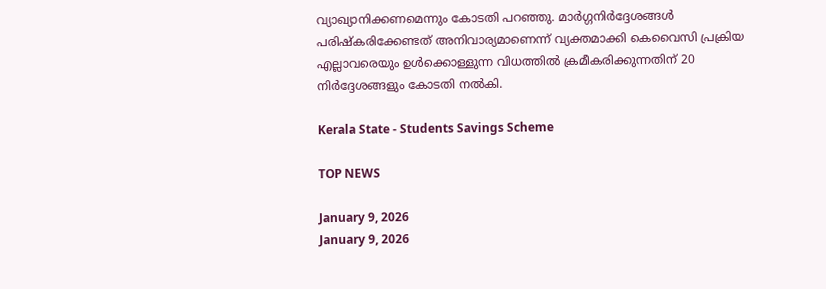വ്യാഖ്യാനിക്കണമെന്നും കോടതി പറഞ്ഞു. മാർഗ്ഗനിർദ്ദേശങ്ങൾ പരിഷ്കരിക്കേണ്ടത് അനിവാര്യമാണെന്ന് വ്യക്തമാക്കി കെവൈസി പ്രക്രിയ എല്ലാവരെയും ഉൾക്കൊള്ളുന്ന വിധത്തിൽ ക്രമീകരിക്കുന്നതിന് 20 നിർദ്ദേശങ്ങളും കോടതി നൽകി.

Kerala State - Students Savings Scheme

TOP NEWS

January 9, 2026
January 9, 2026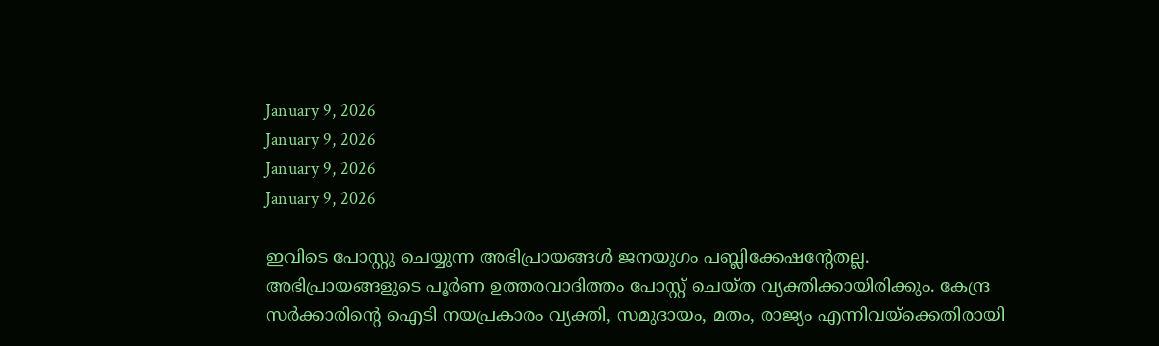January 9, 2026
January 9, 2026
January 9, 2026
January 9, 2026

ഇവിടെ പോസ്റ്റു ചെയ്യുന്ന അഭിപ്രായങ്ങള്‍ ജനയുഗം പബ്ലിക്കേഷന്റേതല്ല. അഭിപ്രായങ്ങളുടെ പൂര്‍ണ ഉത്തരവാദിത്തം പോസ്റ്റ് ചെയ്ത വ്യക്തിക്കായിരിക്കും. കേന്ദ്ര സര്‍ക്കാരിന്റെ ഐടി നയപ്രകാരം വ്യക്തി, സമുദായം, മതം, രാജ്യം എന്നിവയ്‌ക്കെതിരായി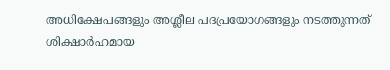അധിക്ഷേപങ്ങളും അശ്ലീല പദപ്രയോഗങ്ങളും നടത്തുന്നത് ശിക്ഷാര്‍ഹമായ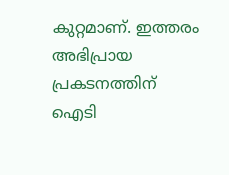കുറ്റമാണ്. ഇത്തരം അഭിപ്രായ പ്രകടനത്തിന് ഐടി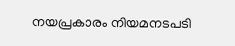നയപ്രകാരം നിയമനടപടി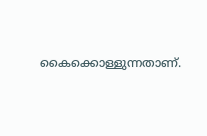കൈക്കൊള്ളുന്നതാണ്.